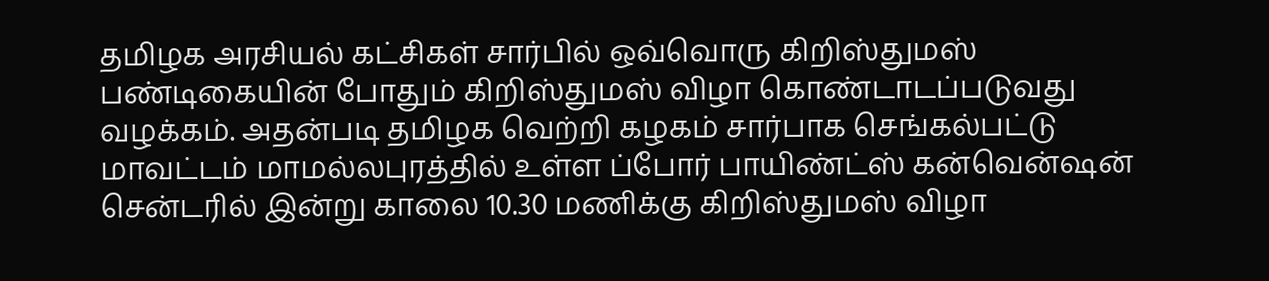தமிழக அரசியல் கட்சிகள் சார்பில் ஒவ்வொரு கிறிஸ்துமஸ் பண்டிகையின் போதும் கிறிஸ்துமஸ் விழா கொண்டாடப்படுவது வழக்கம். அதன்படி தமிழக வெற்றி கழகம் சார்பாக செங்கல்பட்டு மாவட்டம் மாமல்லபுரத்தில் உள்ள ப்போர் பாயிண்ட்ஸ் கன்வென்ஷன் சென்டரில் இன்று காலை 10.30 மணிக்கு கிறிஸ்துமஸ் விழா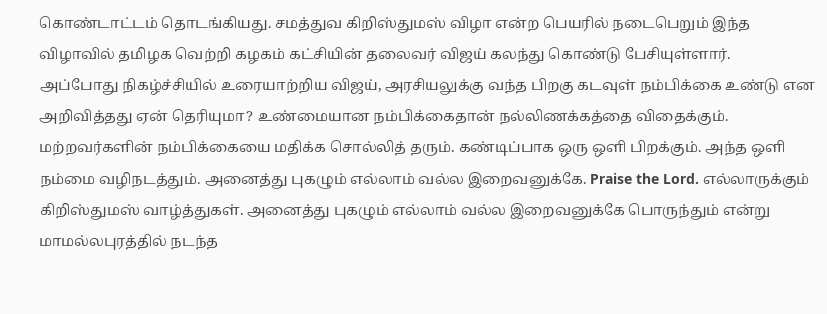கொண்டாட்டம் தொடங்கியது. சமத்துவ கிறிஸ்துமஸ் விழா என்ற பெயரில் நடைபெறும் இந்த விழாவில் தமிழக வெற்றி கழகம் கட்சியின் தலைவர் விஜய் கலந்து கொண்டு பேசியுள்ளார்.
அப்போது நிகழ்ச்சியில் உரையாற்றிய விஜய், அரசியலுக்கு வந்த பிறகு கடவுள் நம்பிக்கை உண்டு என அறிவித்தது ஏன் தெரியுமா? உண்மையான நம்பிக்கைதான் நல்லிணக்கத்தை விதைக்கும். மற்றவர்களின் நம்பிக்கையை மதிக்க சொல்லித் தரும். கண்டிப்பாக ஒரு ஒளி பிறக்கும். அந்த ஒளி நம்மை வழிநடத்தும். அனைத்து புகழும் எல்லாம் வல்ல இறைவனுக்கே. Praise the Lord. எல்லாருக்கும் கிறிஸ்துமஸ் வாழ்த்துகள். அனைத்து புகழும் எல்லாம் வல்ல இறைவனுக்கே பொருந்தும் என்று மாமல்லபுரத்தில் நடந்த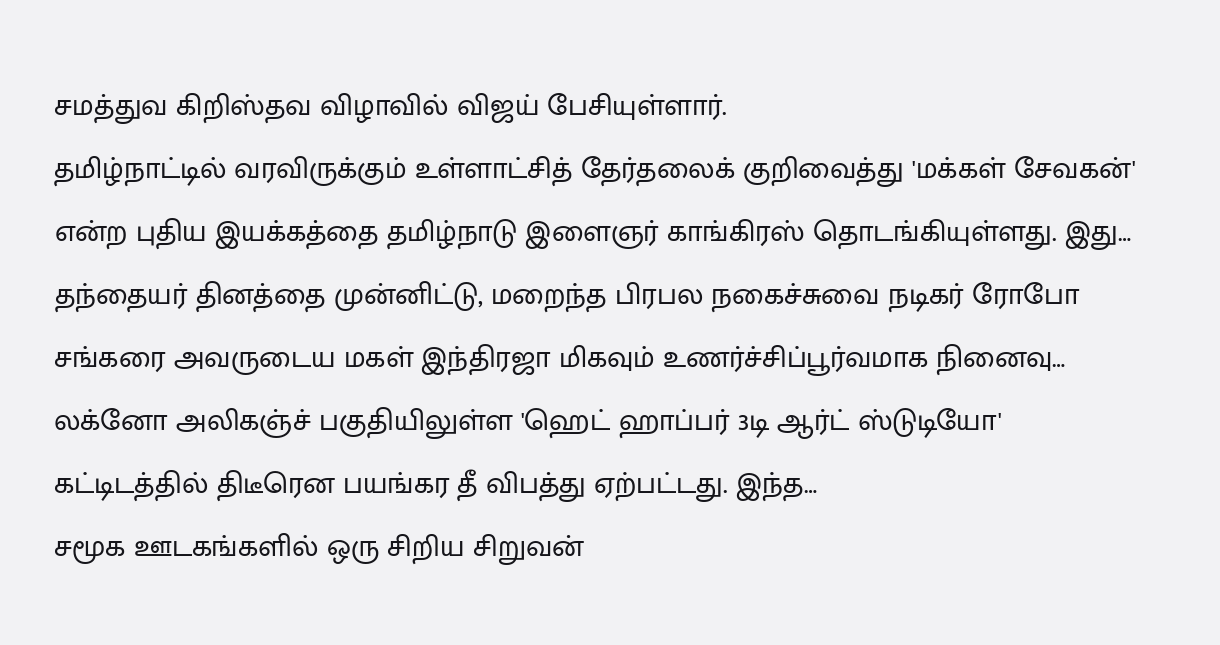சமத்துவ கிறிஸ்தவ விழாவில் விஜய் பேசியுள்ளார்.
தமிழ்நாட்டில் வரவிருக்கும் உள்ளாட்சித் தேர்தலைக் குறிவைத்து 'மக்கள் சேவகன்' என்ற புதிய இயக்கத்தை தமிழ்நாடு இளைஞர் காங்கிரஸ் தொடங்கியுள்ளது. இது…
தந்தையர் தினத்தை முன்னிட்டு, மறைந்த பிரபல நகைச்சுவை நடிகர் ரோபோ சங்கரை அவருடைய மகள் இந்திரஜா மிகவும் உணர்ச்சிப்பூர்வமாக நினைவு…
லக்னோ அலிகஞ்ச் பகுதியிலுள்ள 'ஹெட் ஹாப்பர் 3டி ஆர்ட் ஸ்டுடியோ' கட்டிடத்தில் திடீரென பயங்கர தீ விபத்து ஏற்பட்டது. இந்த…
சமூக ஊடகங்களில் ஒரு சிறிய சிறுவன்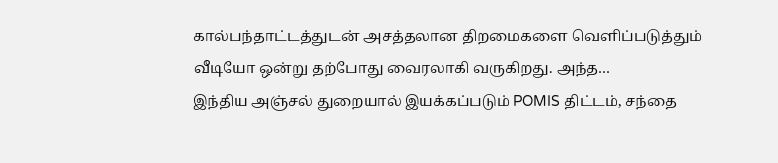கால்பந்தாட்டத்துடன் அசத்தலான திறமைகளை வெளிப்படுத்தும் வீடியோ ஒன்று தற்போது வைரலாகி வருகிறது. அந்த…
இந்திய அஞ்சல் துறையால் இயக்கப்படும் POMIS திட்டம், சந்தை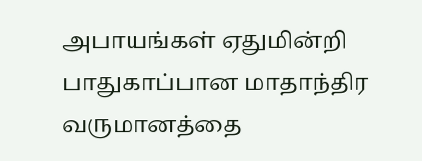அபாயங்கள் ஏதுமின்றி பாதுகாப்பான மாதாந்திர வருமானத்தை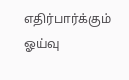எதிர்பார்க்கும் ஓய்வு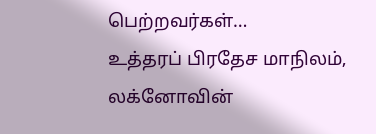பெற்றவர்கள்…
உத்தரப் பிரதேச மாநிலம், லக்னோவின்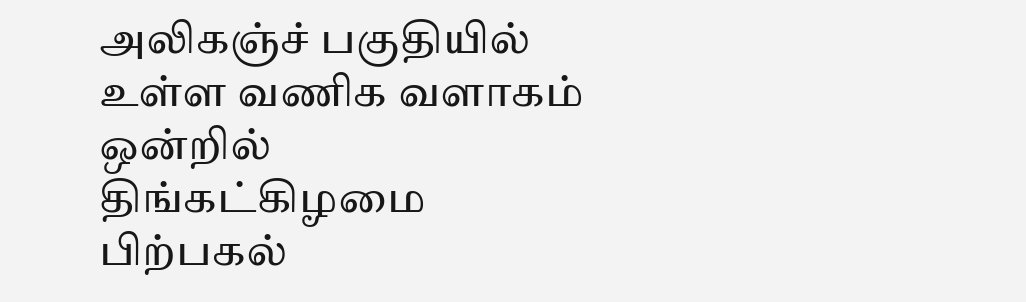அலிகஞ்ச் பகுதியில் உள்ள வணிக வளாகம் ஒன்றில் திங்கட்கிழமை பிற்பகல்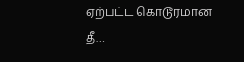ஏற்பட்ட கொடூரமான தீ…